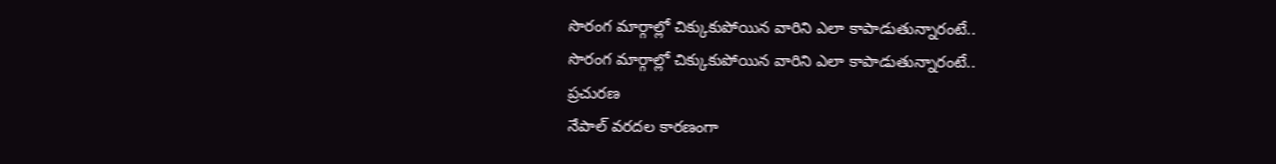సొరంగ మార్గాల్లో చిక్కుకుపోయిన వారిని ఎలా కాపాడుతున్నారంటే..
సొరంగ మార్గాల్లో చిక్కుకుపోయిన వారిని ఎలా కాపాడుతున్నారంటే..
ప్రచురణ
నేపాల్ వరదల కారణంగా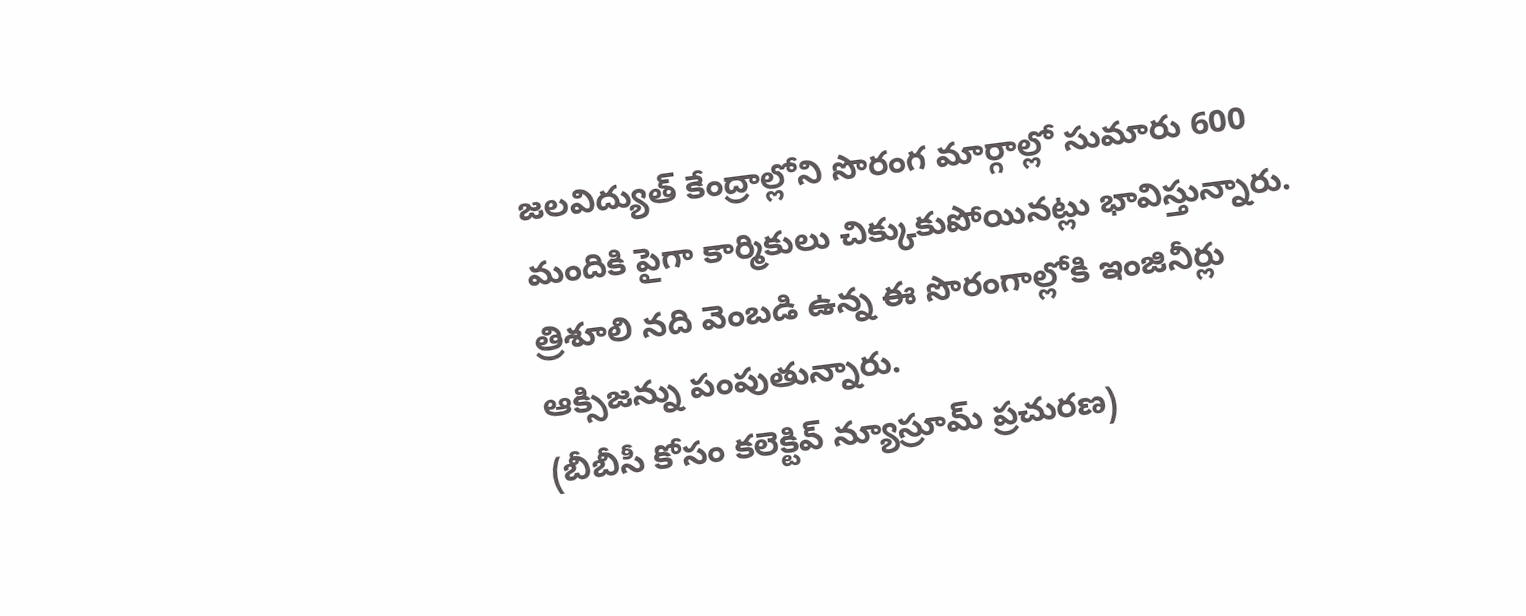జలవిద్యుత్ కేంద్రాల్లోని సొరంగ మార్గాల్లో సుమారు 600 మందికి పైగా కార్మికులు చిక్కుకుపోయినట్లు భావిస్తున్నారు.
త్రిశూలి నది వెంబడి ఉన్న ఈ సొరంగాల్లోకి ఇంజినీర్లు ఆక్సిజన్ను పంపుతున్నారు.
(బీబీసీ కోసం కలెక్టివ్ న్యూస్రూమ్ ప్రచురణ)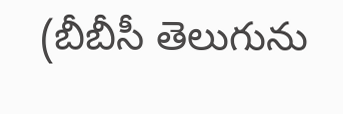(బీబీసీ తెలుగును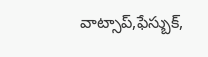వాట్సాప్,ఫేస్బుక్,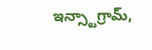ఇన్స్టాగ్రామ్,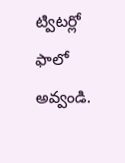ట్విటర్లో ఫాలో అవ్వండి.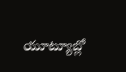యూట్యూబ్లో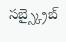సబ్స్క్రైబ్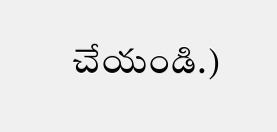చేయండి.)